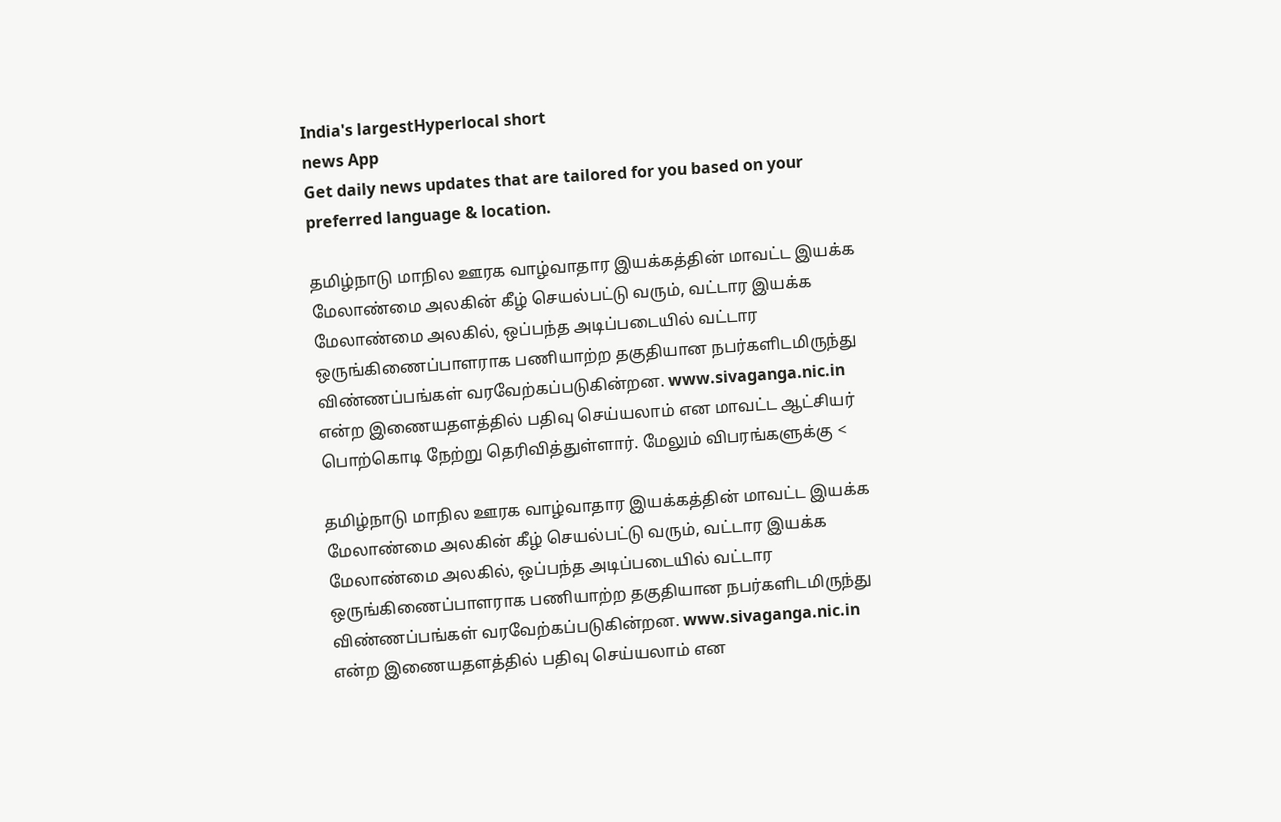India's largestHyperlocal short
news App
Get daily news updates that are tailored for you based on your preferred language & location.

தமிழ்நாடு மாநில ஊரக வாழ்வாதார இயக்கத்தின் மாவட்ட இயக்க மேலாண்மை அலகின் கீழ் செயல்பட்டு வரும், வட்டார இயக்க மேலாண்மை அலகில், ஒப்பந்த அடிப்படையில் வட்டார ஒருங்கிணைப்பாளராக பணியாற்ற தகுதியான நபர்களிடமிருந்து விண்ணப்பங்கள் வரவேற்கப்படுகின்றன. www.sivaganga.nic.in என்ற இணையதளத்தில் பதிவு செய்யலாம் என மாவட்ட ஆட்சியர் பொற்கொடி நேற்று தெரிவித்துள்ளார். மேலும் விபரங்களுக்கு <

தமிழ்நாடு மாநில ஊரக வாழ்வாதார இயக்கத்தின் மாவட்ட இயக்க மேலாண்மை அலகின் கீழ் செயல்பட்டு வரும், வட்டார இயக்க மேலாண்மை அலகில், ஒப்பந்த அடிப்படையில் வட்டார ஒருங்கிணைப்பாளராக பணியாற்ற தகுதியான நபர்களிடமிருந்து விண்ணப்பங்கள் வரவேற்கப்படுகின்றன. www.sivaganga.nic.in என்ற இணையதளத்தில் பதிவு செய்யலாம் என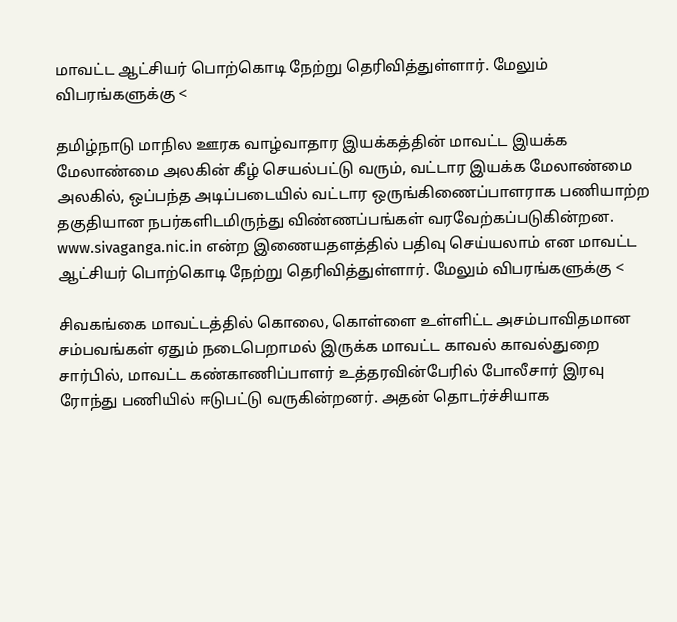மாவட்ட ஆட்சியர் பொற்கொடி நேற்று தெரிவித்துள்ளார். மேலும் விபரங்களுக்கு <

தமிழ்நாடு மாநில ஊரக வாழ்வாதார இயக்கத்தின் மாவட்ட இயக்க மேலாண்மை அலகின் கீழ் செயல்பட்டு வரும், வட்டார இயக்க மேலாண்மை அலகில், ஒப்பந்த அடிப்படையில் வட்டார ஒருங்கிணைப்பாளராக பணியாற்ற தகுதியான நபர்களிடமிருந்து விண்ணப்பங்கள் வரவேற்கப்படுகின்றன. www.sivaganga.nic.in என்ற இணையதளத்தில் பதிவு செய்யலாம் என மாவட்ட ஆட்சியர் பொற்கொடி நேற்று தெரிவித்துள்ளார். மேலும் விபரங்களுக்கு <

சிவகங்கை மாவட்டத்தில் கொலை, கொள்ளை உள்ளிட்ட அசம்பாவிதமான சம்பவங்கள் ஏதும் நடைபெறாமல் இருக்க மாவட்ட காவல் காவல்துறை சார்பில், மாவட்ட கண்காணிப்பாளர் உத்தரவின்பேரில் போலீசார் இரவு ரோந்து பணியில் ஈடுபட்டு வருகின்றனர். அதன் தொடர்ச்சியாக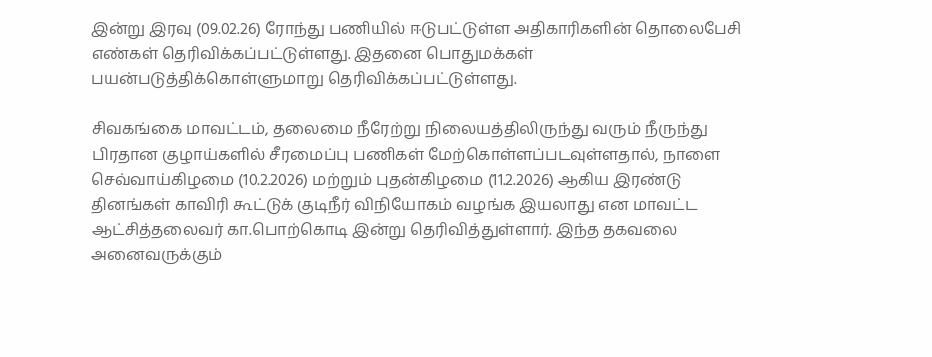இன்று இரவு (09.02.26) ரோந்து பணியில் ஈடுபட்டுள்ள அதிகாரிகளின் தொலைபேசி எண்கள் தெரிவிக்கப்பட்டுள்ளது. இதனை பொதுமக்கள் பயன்படுத்திக்கொள்ளுமாறு தெரிவிக்கப்பட்டுள்ளது.

சிவகங்கை மாவட்டம், தலைமை நீரேற்று நிலையத்திலிருந்து வரும் நீருந்து பிரதான குழாய்களில் சீரமைப்பு பணிகள் மேற்கொள்ளப்படவுள்ளதால், நாளை செவ்வாய்கிழமை (10.2.2026) மற்றும் புதன்கிழமை (11.2.2026) ஆகிய இரண்டு தினங்கள் காவிரி கூட்டுக் குடிநீர் விநியோகம் வழங்க இயலாது என மாவட்ட ஆட்சித்தலைவர் கா.பொற்கொடி இன்று தெரிவித்துள்ளார். இந்த தகவலை அனைவருக்கும்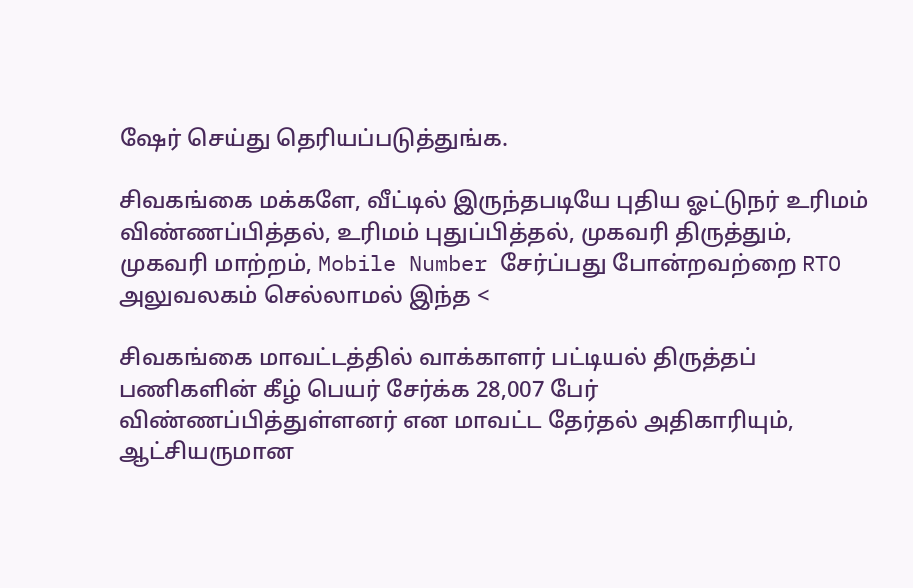ஷேர் செய்து தெரியப்படுத்துங்க.

சிவகங்கை மக்களே, வீட்டில் இருந்தபடியே புதிய ஓட்டுநர் உரிமம் விண்ணப்பித்தல், உரிமம் புதுப்பித்தல், முகவரி திருத்தும், முகவரி மாற்றம், Mobile Number சேர்ப்பது போன்றவற்றை RTO அலுவலகம் செல்லாமல் இந்த <

சிவகங்கை மாவட்டத்தில் வாக்காளர் பட்டியல் திருத்தப் பணிகளின் கீழ் பெயர் சேர்க்க 28,007 பேர் விண்ணப்பித்துள்ளனர் என மாவட்ட தேர்தல் அதிகாரியும், ஆட்சியருமான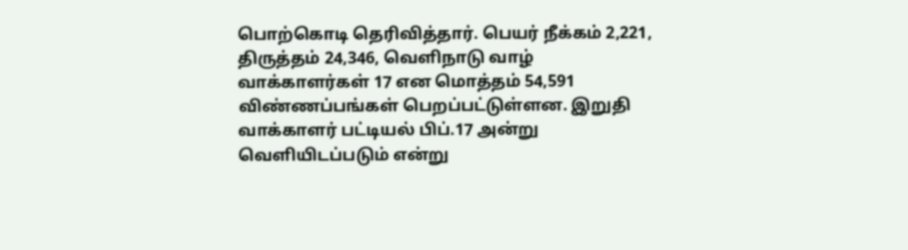பொற்கொடி தெரிவித்தார். பெயர் நீக்கம் 2,221, திருத்தம் 24,346, வெளிநாடு வாழ் வாக்காளர்கள் 17 என மொத்தம் 54,591 விண்ணப்பங்கள் பெறப்பட்டுள்ளன. இறுதி வாக்காளர் பட்டியல் பிப்.17 அன்று வெளியிடப்படும் என்று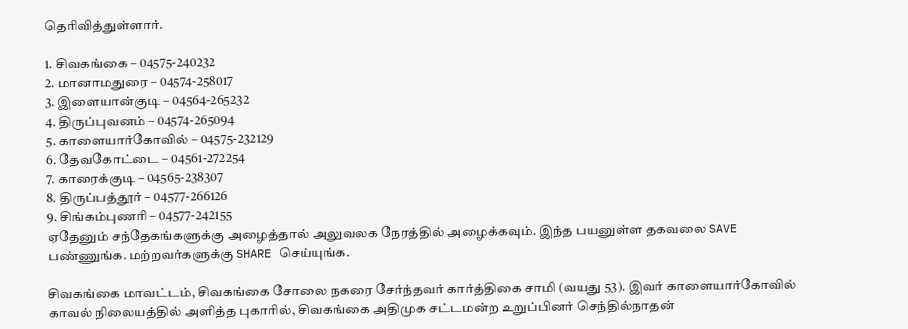தெரிவித்துள்ளார்.

1. சிவகங்கை – 04575-240232
2. மானாமதுரை – 04574-258017
3. இளையான்குடி – 04564-265232
4. திருப்புவனம் – 04574-265094
5. காளையார்கோவில் – 04575-232129
6. தேவகோட்டை – 04561-272254
7. காரைக்குடி – 04565-238307
8. திருப்பத்தூர் – 04577-266126
9. சிங்கம்புணரி – 04577-242155
ஏதேனும் சந்தேகங்களுக்கு அழைத்தால் அலுவலக நேரத்தில் அழைக்கவும். இந்த பயனுள்ள தகவலை SAVE பண்ணுங்க. மற்றவர்களுக்கு SHARE செய்யுங்க.

சிவகங்கை மாவட்டம், சிவகங்கை சோலை நகரை சேர்ந்தவர் கார்த்திகை சாமி (வயது 53). இவர் காளையார்கோவில் காவல் நிலையத்தில் அளித்த புகாரில், சிவகங்கை அதிமுக சட்டமன்ற உறுப்பினர் செந்தில்நாதன்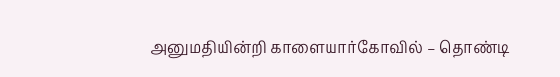அனுமதியின்றி காளையார்கோவில் – தொண்டி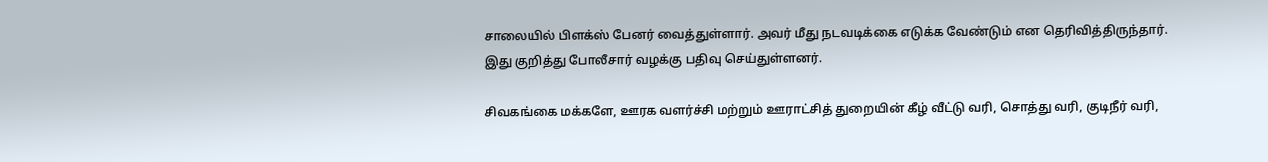சாலையில் பிளக்ஸ் பேனர் வைத்துள்ளார். அவர் மீது நடவடிக்கை எடுக்க வேண்டும் என தெரிவித்திருந்தார். இது குறித்து போலீசார் வழக்கு பதிவு செய்துள்ளனர்.

சிவகங்கை மக்களே, ஊரக வளர்ச்சி மற்றும் ஊராட்சித் துறையின் கீழ் வீட்டு வரி, சொத்து வரி, குடிநீர் வரி,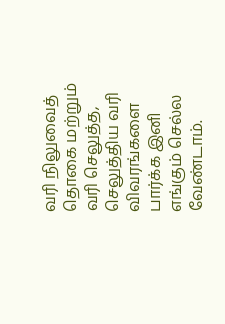வரி நிலுவைத் தொகை மற்றும் வரி செலுத்த, செலுத்திய வரி விவரங்களை பார்க்க இனி எங்கும் செல்ல வேண்டாம்.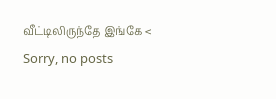வீட்டிலிருந்தே இங்கே <
Sorry, no posts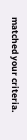matched your criteria.